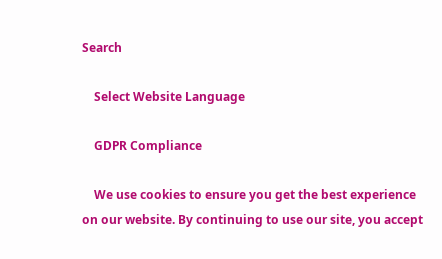Search

    Select Website Language

    GDPR Compliance

    We use cookies to ensure you get the best experience on our website. By continuing to use our site, you accept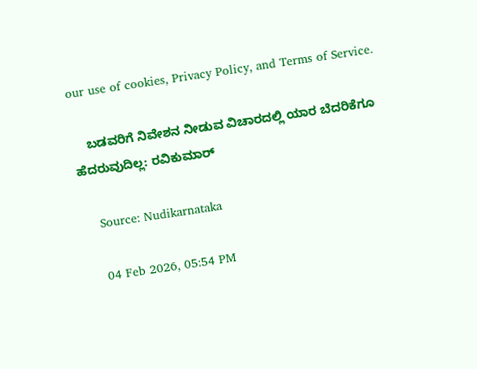our use of cookies, Privacy Policy, and Terms of Service.

    ಬಡವರಿಗೆ ನಿವೇಶನ ನೀಡುವ ವಿಚಾರದಲ್ಲಿ ಯಾರ ಬೆದರಿಕೆಗೂ ಹೆದರುವುದಿಲ್ಲ: ರವಿಕುಮಾರ್

    Source: Nudikarnataka

    04 Feb 2026, 05:54 PM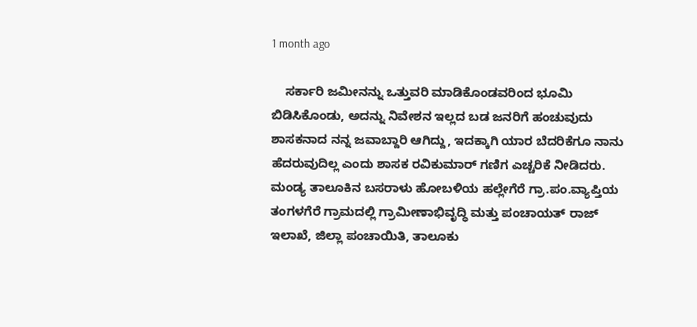1 month ago

    ಸರ್ಕಾರಿ ಜಮೀನನ್ನು ಒತ್ತುವರಿ ಮಾಡಿಕೊಂಡವರಿಂದ ಭೂಮಿ ಬಿಡಿಸಿಕೊಂಡು, ಅದನ್ನು ನಿವೇಶನ ಇಲ್ಲದ ಬಡ ಜನರಿಗೆ ಹಂಚುವುದು ಶಾಸಕನಾದ ನನ್ನ ಜವಾಬ್ದಾರಿ ಆಗಿದ್ದು, ಇದಕ್ಕಾಗಿ ಯಾರ ಬೆದರಿಕೆಗೂ ನಾನು ಹೆದರುವುದಿಲ್ಲ ಎಂದು ಶಾಸಕ ರವಿಕುಮಾರ್ ಗಣಿಗ ಎಚ್ಚರಿಕೆ ನೀಡಿದರು. ಮಂಡ್ಯ ತಾಲೂಕಿನ ಬಸರಾಳು ಹೋಬಳಿಯ ಹಲ್ಲೇಗೆರೆ ಗ್ರಾ.ಪಂ.ವ್ಯಾಪ್ತಿಯ ತಂಗಳಗೆರೆ ಗ್ರಾಮದಲ್ಲಿ ಗ್ರಾಮೀಣಾಭಿವೃದ್ಧಿ ಮತ್ತು ಪಂಚಾಯತ್ ರಾಜ್ ಇಲಾಖೆ, ಜಿಲ್ಲಾ ಪಂಚಾಯಿತಿ, ತಾಲೂಕು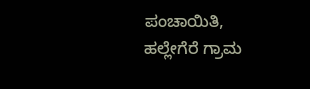ಪಂಚಾಯಿತಿ, ಹಲ್ಲೇಗೆರೆ ಗ್ರಾಮ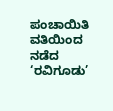ಪಂಚಾಯಿತಿ ವತಿಯಿಂದ ನಡೆದ ‘ರವಿಗೂಡು’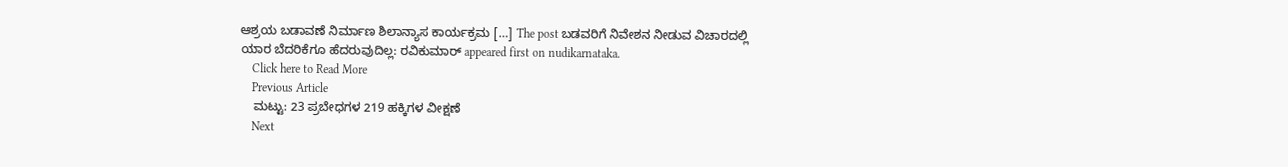ಆಶ್ರಯ ಬಡಾವಣೆ ನಿರ್ಮಾಣ ಶಿಲಾನ್ಯಾಸ ಕಾರ್ಯಕ್ರಮ […] The post ಬಡವರಿಗೆ ನಿವೇಶನ ನೀಡುವ ವಿಚಾರದಲ್ಲಿ ಯಾರ ಬೆದರಿಕೆಗೂ ಹೆದರುವುದಿಲ್ಲ: ರವಿಕುಮಾರ್ appeared first on nudikarnataka.
    Click here to Read More
    Previous Article
    ಮಟ್ಟು: 23 ಪ್ರಬೇಧಗಳ 219 ಹಕ್ಕಿಗಳ ವೀಕ್ಷಣೆ
    Next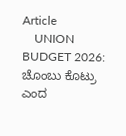Article
    UNION BUDGET 2026: ಚೊಂಬು ಕೊಟ್ರು ಎಂದ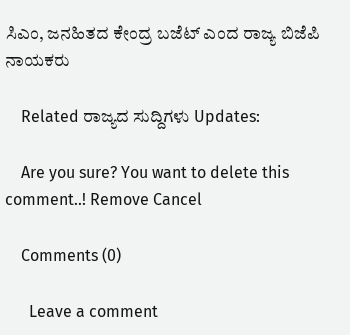ಸಿಎಂ, ಜನಹಿತದ ಕೇಂದ್ರ ಬಜೆಟ್ ಎಂದ ರಾಜ್ಯ ಬಿಜೆಪಿ ನಾಯಕರು

    Related ರಾಜ್ಯದ ಸುದ್ದಿಗಳು Updates:

    Are you sure? You want to delete this comment..! Remove Cancel

    Comments (0)

      Leave a comment